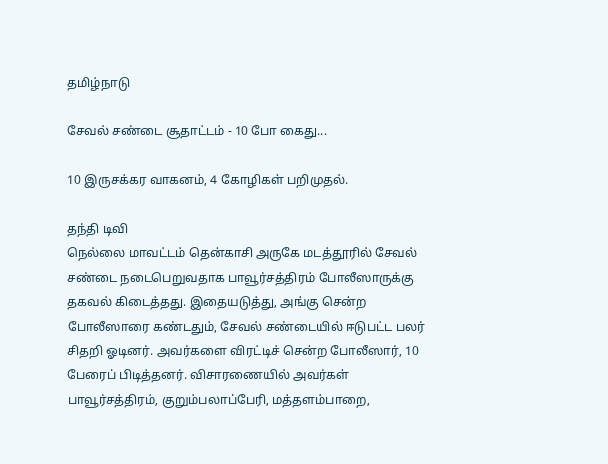தமிழ்நாடு

சேவல் சண்டை சூதாட்டம் - 10 போ கைது...

10 இருசக்கர வாகனம், 4 கோழிகள் பறிமுதல்.

தந்தி டிவி
நெல்லை மாவட்டம் தென்காசி அருகே மடத்தூரில் சேவல் சண்டை நடைபெறுவதாக பாவூர்சத்திரம் போலீஸாருக்கு தகவல் கிடைத்தது. இதையடுத்து, அங்கு சென்ற போலீஸாரை கண்டதும், சேவல் சண்டையில் ஈடுபட்ட பலர் சிதறி ஓடினர். அவர்களை விரட்டிச் சென்ற போலீஸார், 10 பேரைப் பிடித்தனர். விசாரணையில் அவர்கள் பாவூர்சத்திரம், குறும்பலாப்பேரி, மத்தளம்பாறை,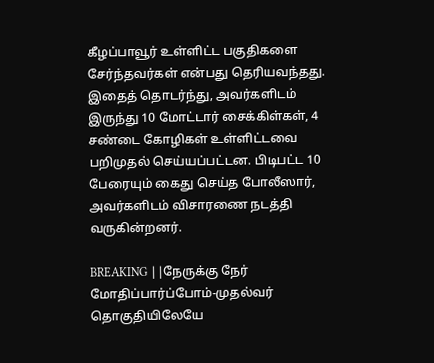கீழப்பாவூர் உள்ளிட்ட பகுதிகளை சேர்ந்தவர்கள் என்பது தெரியவந்தது. இதைத் தொடர்ந்து, அவர்களிடம் இருந்து 10 மோட்டார் சைக்கிள்கள், 4 சண்டை கோழிகள் உள்ளிட்டவை பறிமுதல் செய்யப்பட்டன. பிடிபட்ட 10 பேரையும் கைது செய்த போலீஸார், அவர்களிடம் விசாரணை நடத்தி வருகின்றனர்.

BREAKING ||நேருக்கு நேர் மோதிப்பார்ப்போம்-முதல்வர் தொகுதியிலேயே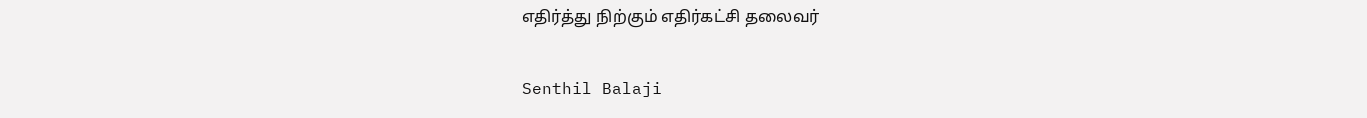எதிர்த்து நிற்கும் எதிர்கட்சி தலைவர்

Senthil Balaji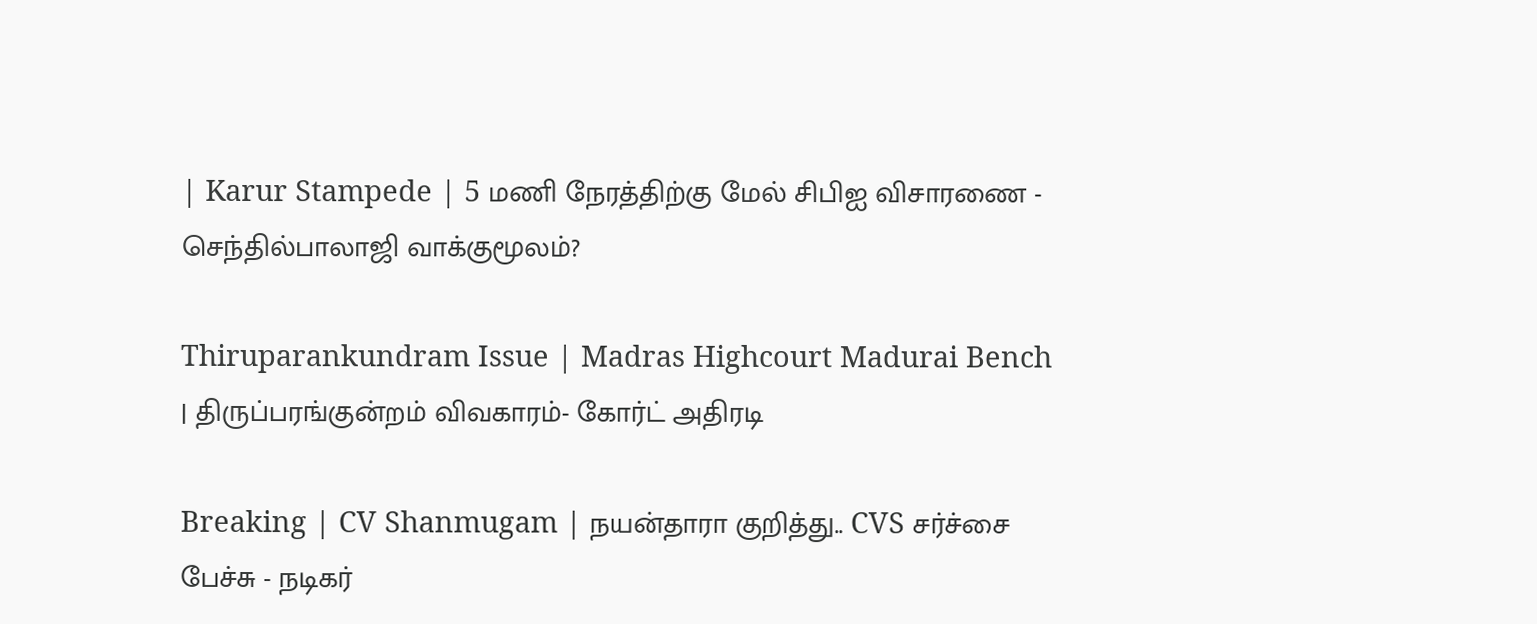| Karur Stampede | 5 மணி நேரத்திற்கு மேல் சிபிஐ விசாரணை - செந்தில்பாலாஜி வாக்குமூலம்?

Thiruparankundram Issue | Madras Highcourt Madurai Bench | திருப்பரங்குன்றம் விவகாரம்- கோர்ட் அதிரடி

Breaking | CV Shanmugam | நயன்தாரா குறித்து.. CVS சர்ச்சை பேச்சு - நடிகர்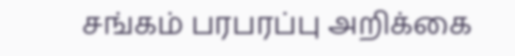சங்கம் பரபரப்பு அறிக்கை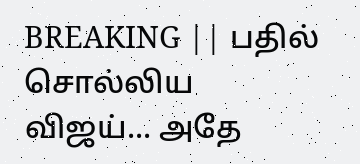BREAKING || பதில் சொல்லிய விஜய்... அதே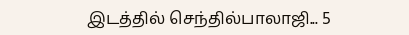இடத்தில் செந்தில்பாலாஜி... 5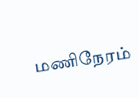மணிநேரம்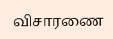விசாரணை